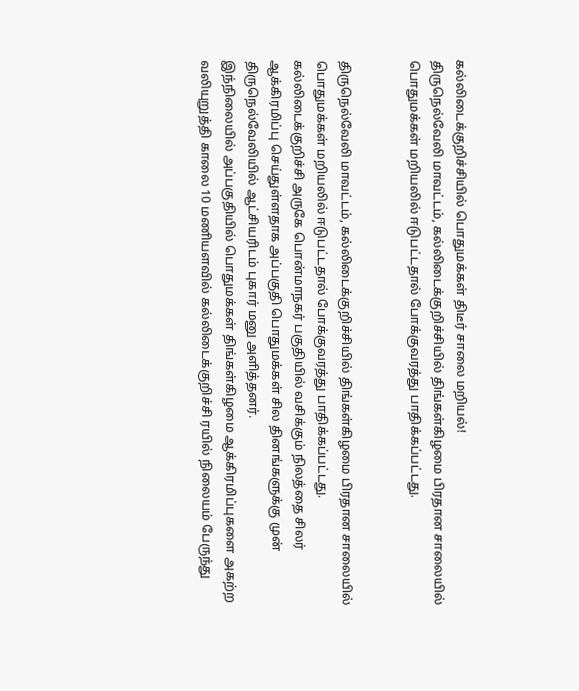கல்லிடைக்குறிச்சியில் பொதுமக்கள் திடீர் சாலை மறியல்!
திருநெல்வேலி மாவட்டம், கல்லிடைக்குறிச்சியில் திங்கள்கிழமை பிரதான சாலையில் பொதுமக்கள் மறியலில் ஈடுபட்டதால் போக்குவரத்து பாதிக்கப்பட்டது.


திருநெல்வேலி மாவட்டம், கல்லிடைக்குறிச்சியில் திங்கள்கிழமை பிரதான சாலையில் பொதுமக்கள் மறியலில் ஈடுபட்டதால் போக்குவரத்து பாதிக்கப்பட்டது.
கல்லிடைக்குறிச்சி அருகே பொன்மாநகர் பகுதியில் வசிக்கும் நிலத்தை சிலர் ஆக்கிரமிப்பு செய்துள்ளதாக அப்பகுதி பொதுமக்கள் சில தினங்களுக்கு முன் திருநெல்வேலியில் ஆட்சியரிடம் புகார் மனு அளித்தனர்.
இந்நிலையில் அப்பகுதியில் பொதுமக்கள் திங்கள்கிழமை ஆக்கிரமிப்புகளை அகற்ற வலியுறுத்தி காலை 10 மணியளவில் கல்லிடைக்குறிச்சி ரயில் நிலையம் பேருந்து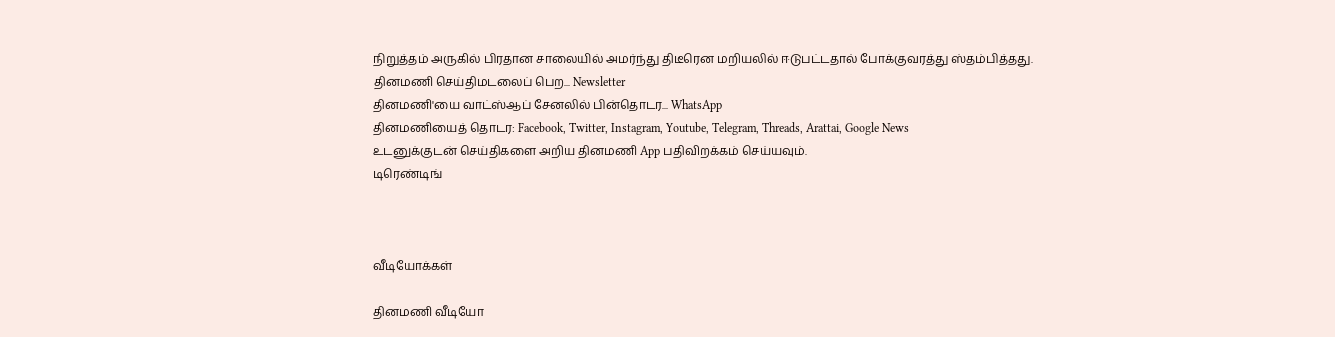நிறுத்தம் அருகில் பிரதான சாலையில் அமர்ந்து திடீரென மறியலில் ஈடுபட்டதால் போக்குவரத்து ஸ்தம்பித்தது.
தினமணி செய்திமடலைப் பெற... Newsletter
தினமணி'யை வாட்ஸ்ஆப் சேனலில் பின்தொடர... WhatsApp
தினமணியைத் தொடர: Facebook, Twitter, Instagram, Youtube, Telegram, Threads, Arattai, Google News
உடனுக்குடன் செய்திகளை அறிய தினமணி App பதிவிறக்கம் செய்யவும்.
டிரெண்டிங்



வீடியோக்கள்

தினமணி வீடியோ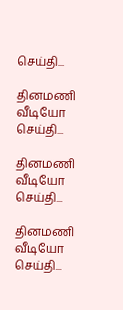செய்தி...

தினமணி வீடியோ செய்தி...

தினமணி வீடியோ செய்தி...

தினமணி வீடியோ செய்தி...